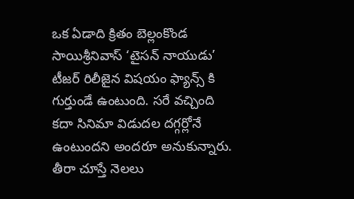ఒక ఏడాది క్రితం బెల్లంకొండ సాయిశ్రీనివాస్ ‘టైసన్ నాయుడు’ టీజర్ రిలీజైన విషయం ఫ్యాన్స్ కి గుర్తుండే ఉంటుంది. సరే వచ్చింది కదా సినిమా విడుదల దగ్గర్లోనే ఉంటుందని అందరూ అనుకున్నారు. తీరా చూస్తే నెలలు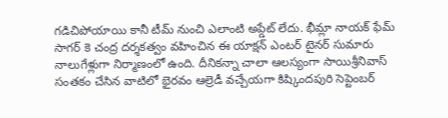గడిచిపోయాయి కానీ టీమ్ నుంచి ఎలాంటి అప్డేట్ లేదు. భీమ్లా నాయక్ ఫేమ్ సాగర్ కె చంద్ర దర్శకత్వం వహించిన ఈ యాక్షన్ ఎంటర్ టైనర్ సుమారు నాలుగేళ్లుగా నిర్మాణంలో ఉంది. దీనికన్నా చాలా ఆలస్యంగా సాయిశ్రీనివాస్ సంతకం చేసిన వాటిలో భైరవం ఆల్రెడీ వచ్చేయగా కిష్కిందపురి సెప్టెంబర్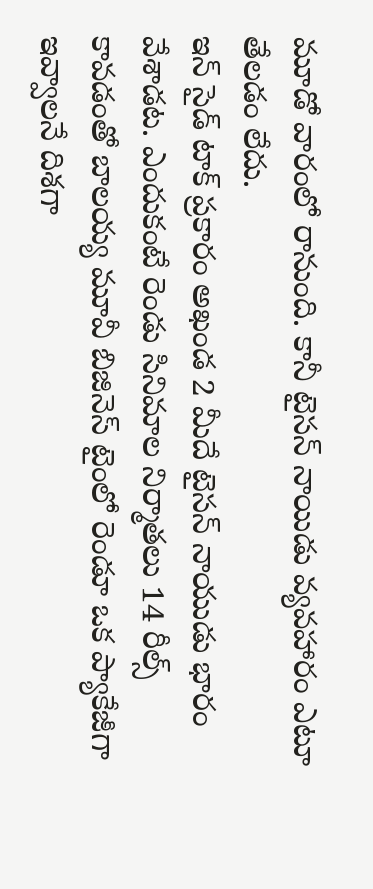మూడో వారంలో రానుంది. కానీ టైసన్ నాయిడు వ్యవహారం ఎటూ తేలడం లేదు.
ఇన్ సైడ్ టాక్ ప్రకారం అఖండ 2 మీదే టైసన్ నాయుడు భారం వేశాడట. ఎందుకంటే రెండు సినిమాల నిర్మాతలు 14 రీల్స్ కావడంతో బాలయ్య మూవీ బిజినెస్ టైంలో రెండూ ఒక ప్యాకేజీగా ఇవ్వాలనే దిశగా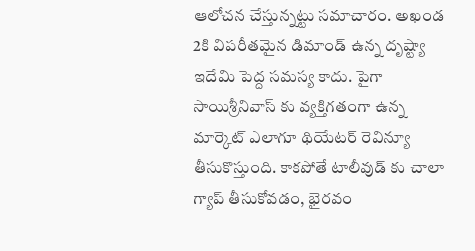ఆలోచన చేస్తున్నట్టు సమాచారం. అఖండ 2కి విపరీతమైన డిమాండ్ ఉన్న దృష్ట్యా ఇదేమి పెద్ద సమస్య కాదు. పైగా సాయిశ్రీనివాస్ కు వ్యక్తిగతంగా ఉన్న మార్కెట్ ఎలాగూ థియేటర్ రెవిన్యూ తీసుకొస్తుంది. కాకపోతే టాలీవుడ్ కు చాలా గ్యాప్ తీసుకోవడం, భైరవం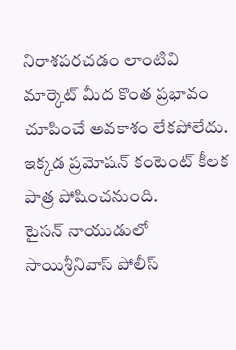నిరాశపరచడం లాంటివి మార్కెట్ మీద కొంత ప్రభావం చూపించే అవకాశం లేకపోలేదు. ఇక్కడ ప్రమోషన్ కంటెంట్ కీలక పాత్ర పోషించనుంది.
టైసన్ నాయుడులో సాయిశ్రీనివాస్ పోలీస్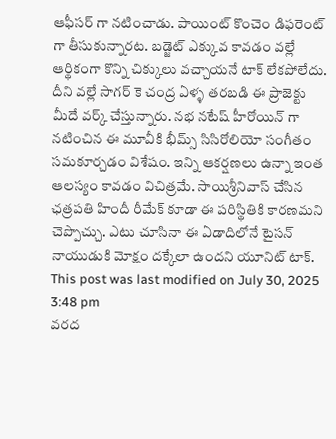ఆఫీసర్ గా నటించాడు. పాయింట్ కొంచెం డిఫరెంట్ గా తీసుకున్నారట. బడ్జెట్ ఎక్కువ కావడం వల్లే ఆర్థికంగా కొన్ని చిక్కులు వచ్చాయనే టాక్ లేకపోలేదు. దీని వల్లే సాగర్ కె చంద్ర ఏళ్ళ తరబడి ఈ ప్రాజెక్టు మీదే వర్క్ చేస్తున్నారు. నభ నటేష్ హీరోయిన్ గా నటించిన ఈ మూవీకి భీమ్స్ సిసిరోలియో సంగీతం సమకూర్చడం విశేషం. ఇన్ని ఆకర్షణలు ఉన్నా ఇంత ఆలస్యం కావడం విచిత్రమే. సాయిశ్రీనివాస్ చేసిన ఛత్రపతి హిందీ రీమేక్ కూడా ఈ పరిస్థితికి కారణమని చెప్పొచ్చు. ఎటు చూసినా ఈ ఏడాదిలోనే టైసన్ నాయుడుకి మోక్షం దక్కేలా ఉందని యూనిట్ టాక్.
This post was last modified on July 30, 2025 3:48 pm
వరద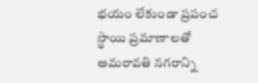భయం లేకుండా ప్రపంచ స్థాయి ప్రమాణాలతో అమరావతి నగరాన్ని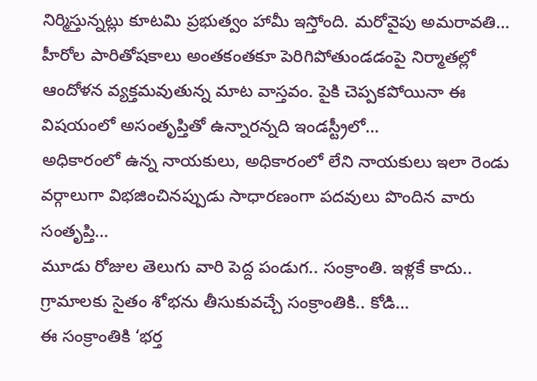నిర్మిస్తున్నట్లు కూటమి ప్రభుత్వం హామీ ఇస్తోంది. మరోవైపు అమరావతి…
హీరోల పారితోషకాలు అంతకంతకూ పెరిగిపోతుండడంపై నిర్మాతల్లో ఆందోళన వ్యక్తమవుతున్న మాట వాస్తవం. పైకి చెప్పకపోయినా ఈ విషయంలో అసంతృప్తితో ఉన్నారన్నది ఇండస్ట్రీలో…
అధికారంలో ఉన్న నాయకులు, అధికారంలో లేని నాయకులు ఇలా రెండు వర్గాలుగా విభజించినప్పుడు సాధారణంగా పదవులు పొందిన వారు సంతృప్తి…
మూడు రోజుల తెలుగు వారి పెద్ద పండుగ.. సంక్రాంతి. ఇళ్లకే కాదు.. గ్రామాలకు సైతం శోభను తీసుకువచ్చే సంక్రాంతికి.. కోడి…
ఈ సంక్రాంతికి ‘భర్త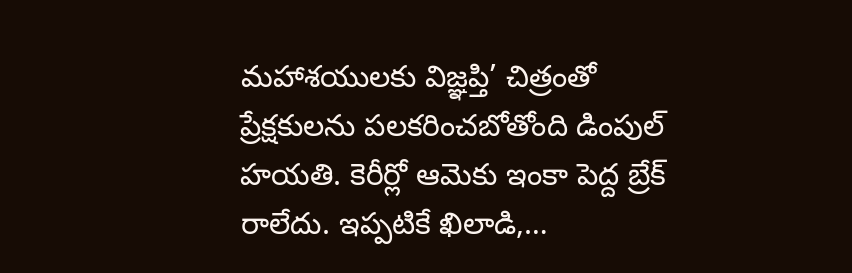మహాశయులకు విజ్ఞప్తి’ చిత్రంతో ప్రేక్షకులను పలకరించబోతోంది డింపుల్ హయతి. కెరీర్లో ఆమెకు ఇంకా పెద్ద బ్రేక్ రాలేదు. ఇప్పటికే ఖిలాడి,…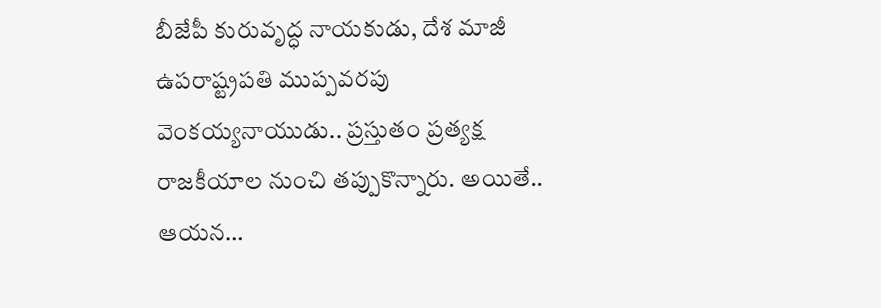బీజేపీ కురువృద్ధ నాయకుడు, దేశ మాజీ ఉపరాష్ట్రపతి ముప్పవరపు వెంకయ్యనాయుడు.. ప్రస్తుతం ప్రత్యక్ష రాజకీయాల నుంచి తప్పుకొన్నారు. అయితే.. ఆయన…